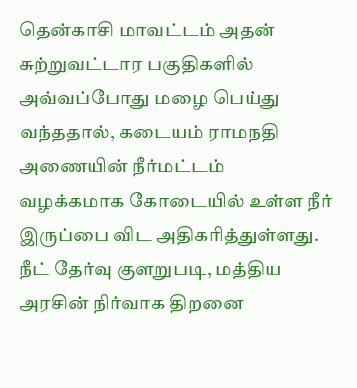தென்காசி மாவட்டம் அதன் சுற்றுவட்டார பகுதிகளில் அவ்வப்போது மழை பெய்து வந்ததால், கடையம் ராமநதி அணையின் நீர்மட்டம் வழக்கமாக கோடையில் உள்ள நீர் இருப்பை விட அதிகரித்துள்ளது.
நீட் தேர்வு குளறுபடி, மத்திய அரசின் நிர்வாக திறனை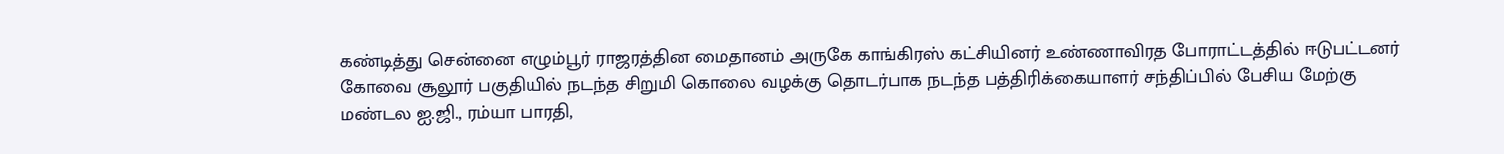கண்டித்து சென்னை எழும்பூர் ராஜரத்தின மைதானம் அருகே காங்கிரஸ் கட்சியினர் உண்ணாவிரத போராட்டத்தில் ஈடுபட்டனர்
கோவை சூலூர் பகுதியில் நடந்த சிறுமி கொலை வழக்கு தொடர்பாக நடந்த பத்திரிக்கையாளர் சந்திப்பில் பேசிய மேற்கு மண்டல ஐ.ஜி., ரம்யா பாரதி,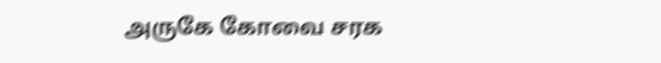அருகே கோவை சரக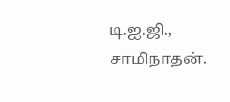டி.ஐ.ஜி., சாமிநாதன்.